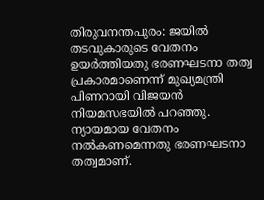തിരുവനന്തപുരം: ജയിൽ തടവുകാരുടെ വേതനം ഉയർത്തിയതു ഭരണഘടനാ തത്വ പ്രകാരമാണെന്ന് മുഖ്യമന്ത്രി പിണറായി വിജയൻ നിയമസഭയിൽ പറഞ്ഞു.
ന്യായമായ വേതനം നൽകണമെന്നതു ഭരണഘടനാ തത്വമാണ്.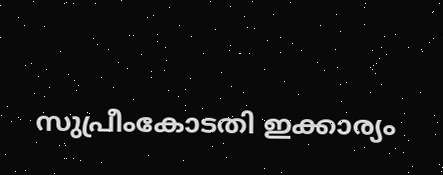സുപ്രീംകോടതി ഇക്കാര്യം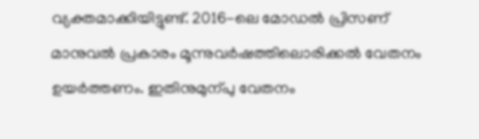വ്യക്തമാക്കിയിട്ടുണ്ട്. 2016-ലെ മോഡൽ പ്രിസണ് മാനുവൽ പ്രകാരം മൂന്നുവർഷത്തിലൊരിക്കൽ വേതനം ഉയർത്തണം. ഇതിനുമുന്പു വേതനം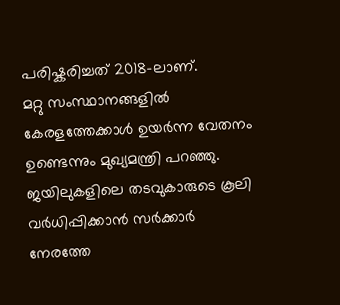പരിഷ്കരിച്ചത് 2018-ലാണ്.
മറ്റു സംസ്ഥാനങ്ങളിൽ കേരളത്തേക്കാൾ ഉയർന്ന വേതനം ഉണ്ടെന്നും മുഖ്യമന്ത്രി പറഞ്ഞു. ജയിലുകളിലെ തടവുകാരുടെ കൂലി വർധിപ്പിക്കാൻ സർക്കാർ നേരത്തേ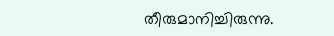തീരുമാനിച്ചിരുന്നു.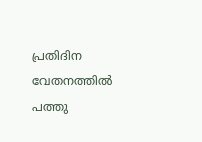പ്രതിദിന വേതനത്തിൽ പത്തു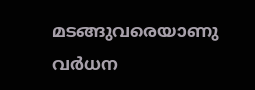മടങ്ങുവരെയാണു വർധന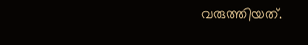വരുത്തിയത്.